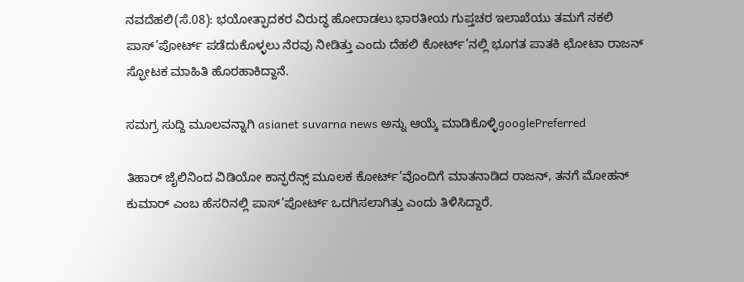ನವದೆಹಲಿ(ಸೆ.08): ಭಯೋತ್ಫಾದಕರ ವಿರುದ್ಧ ಹೋರಾಡಲು ಭಾರತೀಯ ಗುಪ್ತಚರ ಇಲಾಖೆಯು ತಮಗೆ ನಕಲಿ ಪಾಸ್’ಪೋರ್ಟ್ ಪಡೆದುಕೊಳ್ಳಲು ನೆರವು ನೀಡಿತ್ತು ಎಂದು ದೆಹಲಿ ಕೋರ್ಟ್’ನಲ್ಲಿ ಭೂಗತ ಪಾತಕಿ ಛೋಟಾ ರಾಜನ್ ಸ್ಫೋಟಕ ಮಾಹಿತಿ ಹೊರಹಾಕಿದ್ದಾನೆ.

ಸಮಗ್ರ ಸುದ್ದಿ ಮೂಲವನ್ನಾಗಿ asianet suvarna news ಅನ್ನು ಆಯ್ಕೆ ಮಾಡಿಕೊಳ್ಳಿgooglePreferred

ತಿಹಾರ್ ಜೈಲಿನಿಂದ ವಿಡಿಯೋ ಕಾನ್ಫರೆನ್ಸ್ ಮೂಲಕ ಕೋರ್ಟ್’ವೊಂದಿಗೆ ಮಾತನಾಡಿದ ರಾಜನ್, ತನಗೆ ಮೋಹನ್ ಕುಮಾರ್ ಎಂಬ ಹೆಸರಿನಲ್ಲಿ ಪಾಸ್’ಪೋರ್ಟ್ ಒದಗಿಸಲಾಗಿತ್ತು ಎಂದು ತಿಳಿಸಿದ್ದಾರೆ.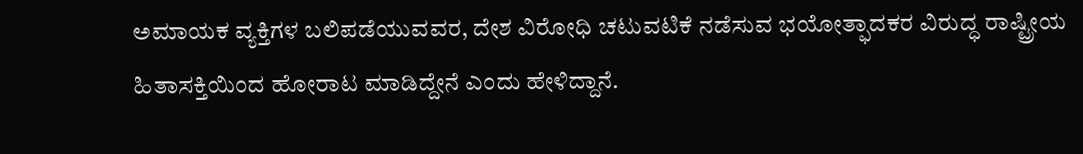ಅಮಾಯಕ ವ್ಯಕ್ತಿಗಳ ಬಲಿಪಡೆಯುವವರ, ದೇಶ ವಿರೋಧಿ ಚಟುವಟಿಕೆ ನಡೆಸುವ ಭಯೋತ್ಫಾದಕರ ವಿರುದ್ಧ ರಾಷ್ಟ್ರೀಯ ಹಿತಾಸಕ್ತಿಯಿಂದ ಹೋರಾಟ ಮಾಡಿದ್ದೇನೆ ಎಂದು ಹೇಳಿದ್ದಾನೆ.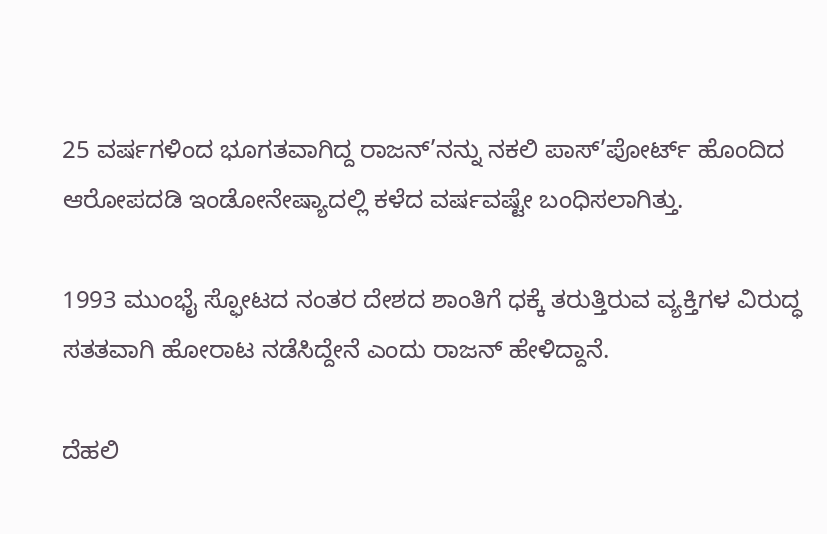25 ವರ್ಷಗಳಿಂದ ಭೂಗತವಾಗಿದ್ದ ರಾಜನ್’ನನ್ನು ನಕಲಿ ಪಾಸ್’ಪೋರ್ಟ್ ಹೊಂದಿದ ಆರೋಪದಡಿ ಇಂಡೋನೇಷ್ಯಾದಲ್ಲಿ ಕಳೆದ ವರ್ಷವಷ್ಟೇ ಬಂಧಿಸಲಾಗಿತ್ತು.

1993 ಮುಂಭೈ ಸ್ಫೋಟದ ನಂತರ ದೇಶದ ಶಾಂತಿಗೆ ಧಕ್ಕೆ ತರುತ್ತಿರುವ ವ್ಯಕ್ತಿಗಳ ವಿರುದ್ಧ ಸತತವಾಗಿ ಹೋರಾಟ ನಡೆಸಿದ್ದೇನೆ ಎಂದು ರಾಜನ್ ಹೇಳಿದ್ದಾನೆ.

ದೆಹಲಿ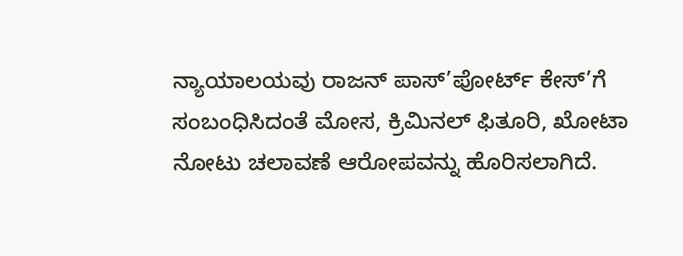ನ್ಯಾಯಾಲಯವು ರಾಜನ್ ಪಾಸ್’ಪೋರ್ಟ್ ಕೇಸ್’ಗೆ ಸಂಬಂಧಿಸಿದಂತೆ ಮೋಸ, ಕ್ರಿಮಿನಲ್ ಫಿತೂರಿ, ಖೋಟಾ ನೋಟು ಚಲಾವಣೆ ಆರೋಪವನ್ನು ಹೊರಿಸಲಾಗಿದೆ.